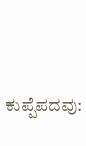ಕುಪ್ಪೆಪದವು: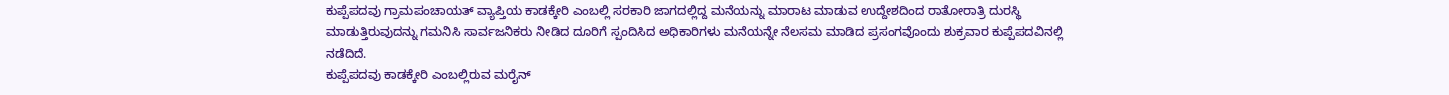ಕುಪ್ಪೆಪದವು ಗ್ರಾಮಪಂಚಾಯತ್ ವ್ಯಾಪ್ತಿಯ ಕಾಡಕ್ಕೇರಿ ಎಂಬಲ್ಲಿ ಸರಕಾರಿ ಜಾಗದಲ್ಲಿದ್ದ ಮನೆಯನ್ನು ಮಾರಾಟ ಮಾಡುವ ಉದ್ದೇಶದಿಂದ ರಾತೋರಾತ್ರಿ ದುರಸ್ಥಿ ಮಾಡುತ್ತಿರುವುದನ್ನು ಗಮನಿಸಿ ಸಾರ್ವಜನಿಕರು ನೀಡಿದ ದೂರಿಗೆ ಸ್ಪಂದಿಸಿದ ಅಧಿಕಾರಿಗಳು ಮನೆಯನ್ನೇ ನೆಲಸಮ ಮಾಡಿದ ಪ್ರಸಂಗವೊಂದು ಶುಕ್ರವಾರ ಕುಪ್ಪೆಪದವಿನಲ್ಲಿ ನಡೆದಿದೆ.
ಕುಪ್ಪೆಪದವು ಕಾಡಕ್ಕೇರಿ ಎಂಬಲ್ಲಿರುವ ಮರೈನ್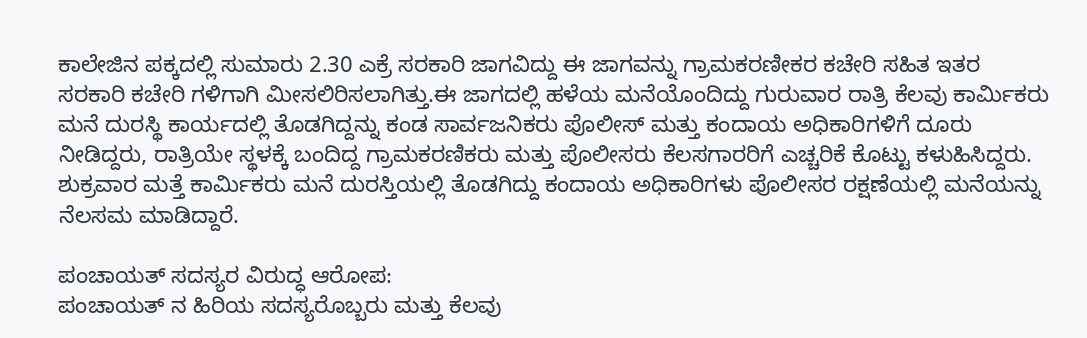ಕಾಲೇಜಿನ ಪಕ್ಕದಲ್ಲಿ ಸುಮಾರು 2.30 ಎಕ್ರೆ ಸರಕಾರಿ ಜಾಗವಿದ್ದು ಈ ಜಾಗವನ್ನು ಗ್ರಾಮಕರಣೀಕರ ಕಚೇರಿ ಸಹಿತ ಇತರ ಸರಕಾರಿ ಕಚೇರಿ ಗಳಿಗಾಗಿ ಮೀಸಲಿರಿಸಲಾಗಿತ್ತು.ಈ ಜಾಗದಲ್ಲಿ ಹಳೆಯ ಮನೆಯೊಂದಿದ್ದು ಗುರುವಾರ ರಾತ್ರಿ ಕೆಲವು ಕಾರ್ಮಿಕರು ಮನೆ ದುರಸ್ಥಿ ಕಾರ್ಯದಲ್ಲಿ ತೊಡಗಿದ್ದನ್ನು ಕಂಡ ಸಾರ್ವಜನಿಕರು ಪೊಲೀಸ್ ಮತ್ತು ಕಂದಾಯ ಅಧಿಕಾರಿಗಳಿಗೆ ದೂರು ನೀಡಿದ್ದರು, ರಾತ್ರಿಯೇ ಸ್ಥಳಕ್ಕೆ ಬಂದಿದ್ದ ಗ್ರಾಮಕರಣಿಕರು ಮತ್ತು ಪೊಲೀಸರು ಕೆಲಸಗಾರರಿಗೆ ಎಚ್ಚರಿಕೆ ಕೊಟ್ಟು ಕಳುಹಿಸಿದ್ದರು. ಶುಕ್ರವಾರ ಮತ್ತೆ ಕಾರ್ಮಿಕರು ಮನೆ ದುರಸ್ತಿಯಲ್ಲಿ ತೊಡಗಿದ್ದು ಕಂದಾಯ ಅಧಿಕಾರಿಗಳು ಪೊಲೀಸರ ರಕ್ಷಣೆಯಲ್ಲಿ ಮನೆಯನ್ನು ನೆಲಸಮ ಮಾಡಿದ್ದಾರೆ.

ಪಂಚಾಯತ್ ಸದಸ್ಯರ ವಿರುದ್ಧ ಆರೋಪ:
ಪಂಚಾಯತ್ ನ ಹಿರಿಯ ಸದಸ್ಯರೊಬ್ಬರು ಮತ್ತು ಕೆಲವು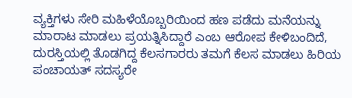ವ್ಯಕ್ತಿಗಳು ಸೇರಿ ಮಹಿಳೆಯೊಬ್ಬರಿಯಿಂದ ಹಣ ಪಡೆದು ಮನೆಯನ್ನು ಮಾರಾಟ ಮಾಡಲು ಪ್ರಯತ್ನಿಸಿದ್ದಾರೆ ಎಂಬ ಆರೋಪ ಕೇಳಿಬಂದಿದೆ, ದುರಸ್ತಿಯಲ್ಲಿ ತೊಡಗಿದ್ದ ಕೆಲಸಗಾರರು ತಮಗೆ ಕೆಲಸ ಮಾಡಲು ಹಿರಿಯ ಪಂಚಾಯತ್ ಸದಸ್ಯರೇ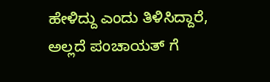ಹೇಳಿದ್ದು ಎಂದು ತಿಳಿಸಿದ್ದಾರೆ, ಅಲ್ಲದೆ ಪಂಚಾಯತ್ ಗೆ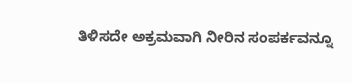ತಿಳಿಸದೇ ಅಕ್ರಮವಾಗಿ ನೀರಿನ ಸಂಪರ್ಕವನ್ನೂ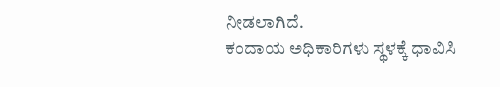ನೀಡಲಾಗಿದೆ.
ಕಂದಾಯ ಅಧಿಕಾರಿಗಳು ಸ್ಥಳಕ್ಕೆ ಧಾವಿಸಿ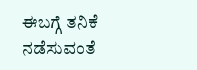ಈಬಗ್ಗೆ ತನಿಕೆ ನಡೆಸುವಂತೆ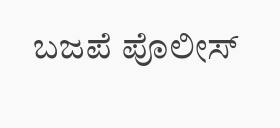ಬಜಪೆ ಪೊಲೀಸ್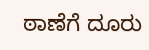ಠಾಣೆಗೆ ದೂರು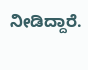ನೀಡಿದ್ದಾರೆ.